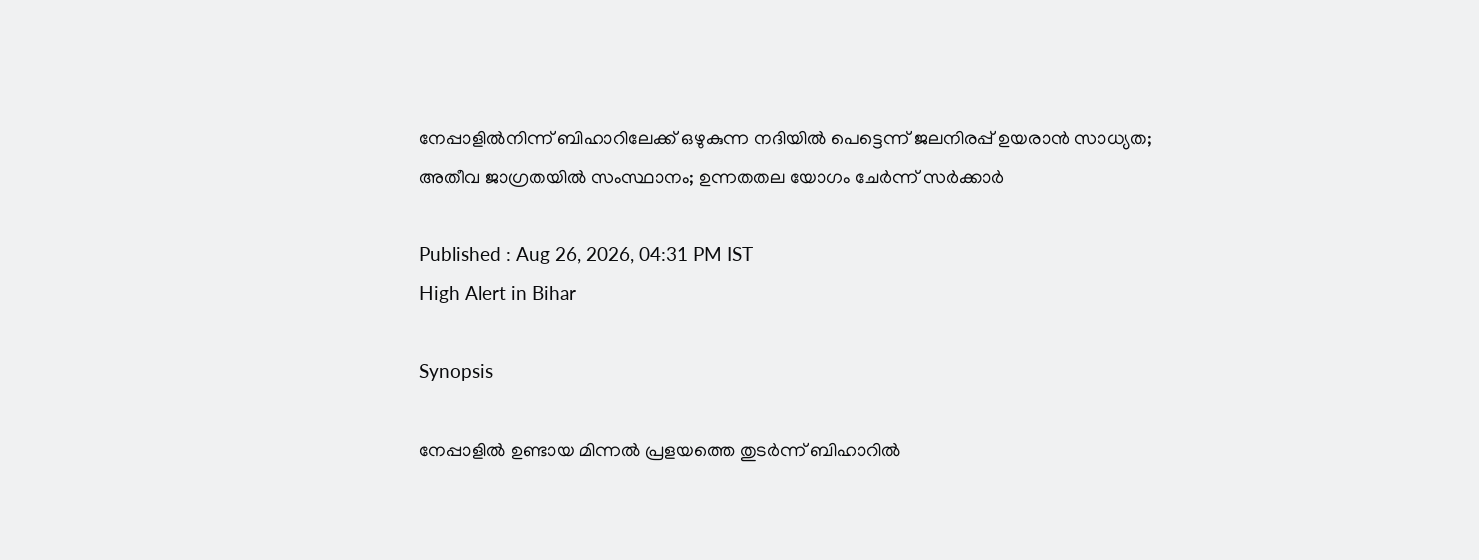നേപ്പാളിൽനിന്ന് ബിഹാറിലേക്ക് ഒഴുകുന്ന നദിയിൽ പെട്ടെന്ന് ജലനിരപ്പ് ഉയരാൻ സാധ്യത; അതീവ ജാഗ്രതയിൽ സംസ്ഥാനം; ഉന്നതതല യോഗം ചേർന്ന് സർക്കാർ

Published : Aug 26, 2026, 04:31 PM IST
High Alert in Bihar

Synopsis

നേപ്പാളിൽ ഉണ്ടായ മിന്നൽ പ്രളയത്തെ തുടർന്ന് ബിഹാറിൽ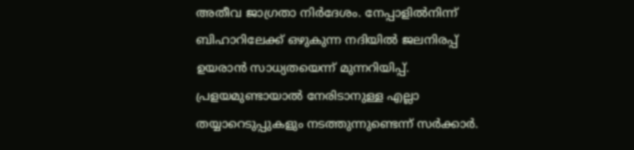അതീവ ജാഗ്രതാ നിർദേശം. നേപ്പാളിൽനിന്ന് ബിഹാറിലേക്ക് ഒഴുകുന്ന നദിയിൽ ജലനിരപ്പ് ഉയരാൻ സാധ്യതയെന്ന് മുന്നറിയിപ്പ്. പ്രളയമുണ്ടായാൽ നേരിടാനുള്ള എല്ലാ തയ്യാറെടുപ്പുകളും നടത്തുന്നുണ്ടെന്ന് സർക്കാർ.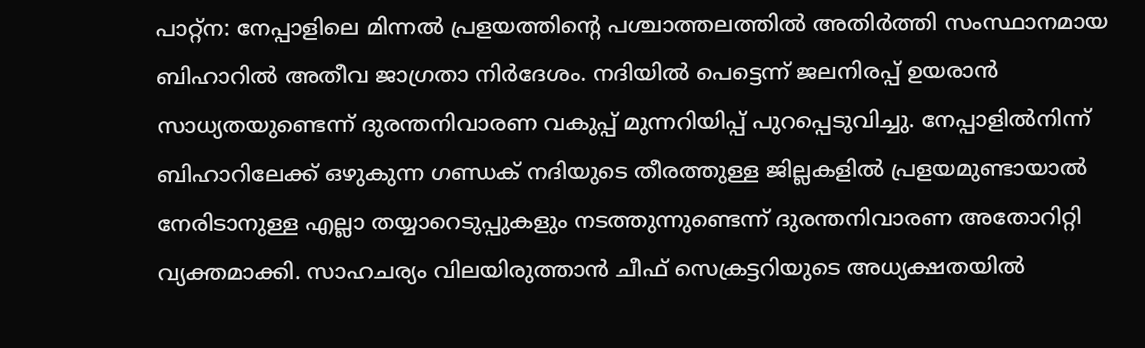പാറ്റ്ന: നേപ്പാളിലെ മിന്നൽ പ്രളയത്തിൻ്റെ പശ്ചാത്തലത്തിൽ അതിർത്തി സംസ്ഥാനമായ ബിഹാറിൽ അതീവ ജാഗ്രതാ നിർദേശം. നദിയിൽ പെട്ടെന്ന് ജലനിരപ്പ് ഉയരാൻ സാധ്യതയുണ്ടെന്ന് ദുരന്തനിവാരണ വകുപ്പ് മുന്നറിയിപ്പ് പുറപ്പെടുവിച്ചു. നേപ്പാളിൽനിന്ന് ബിഹാറിലേക്ക് ഒഴുകുന്ന ഗണ്ഡക് നദിയുടെ തീരത്തുള്ള ജില്ലകളിൽ പ്രളയമുണ്ടായാൽ നേരിടാനുള്ള എല്ലാ തയ്യാറെടുപ്പുകളും നടത്തുന്നുണ്ടെന്ന് ദുരന്തനിവാരണ അതോറിറ്റി വ്യക്തമാക്കി. സാഹചര്യം വിലയിരുത്താൻ ചീഫ് സെക്രട്ടറിയുടെ അധ്യക്ഷതയിൽ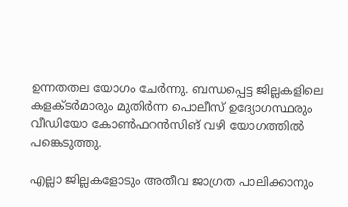ഉന്നതതല യോഗം ചേർന്നു. ബന്ധപ്പെട്ട ജില്ലകളിലെ കളക്ടർമാരും മുതിർന്ന പൊലീസ് ഉദ്യോഗസ്ഥരും വീഡിയോ കോൺഫറൻസിങ് വഴി യോഗത്തിൽ പങ്കെടുത്തു.

എല്ലാ ജില്ലകളോടും അതീവ ജാഗ്രത പാലിക്കാനും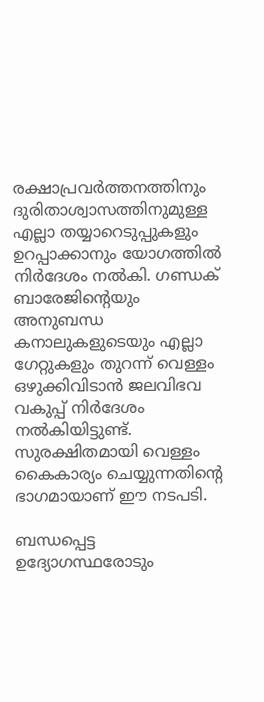രക്ഷാപ്രവർത്തനത്തിനും ദുരിതാശ്വാസത്തിനുമുള്ള എല്ലാ തയ്യാറെടുപ്പുകളും ഉറപ്പാക്കാനും യോഗത്തിൽ നിർദേശം നൽകി. ഗണ്ഡക് ബാരേജിൻ്റെയും അനുബന്ധ കനാലുകളുടെയും എല്ലാ ഗേറ്റുകളും തുറന്ന് വെള്ളം ഒഴുക്കിവിടാൻ ജലവിഭവ വകുപ്പ് നിർദേശം നൽകിയിട്ടുണ്ട്. സുരക്ഷിതമായി വെള്ളം കൈകാര്യം ചെയ്യുന്നതിൻ്റെ ഭാഗമായാണ് ഈ നടപടി.

ബന്ധപ്പെട്ട ഉദ്യോഗസ്ഥരോടും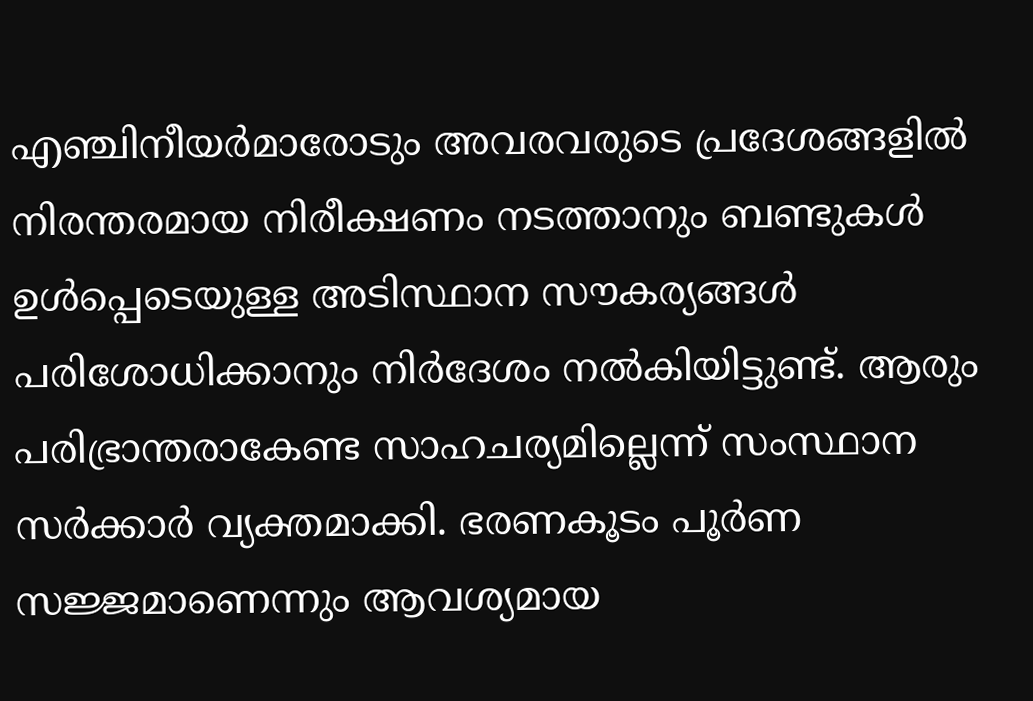എഞ്ചിനീയർമാരോടും അവരവരുടെ പ്രദേശങ്ങളിൽ നിരന്തരമായ നിരീക്ഷണം നടത്താനും ബണ്ടുകൾ ഉൾപ്പെടെയുള്ള അടിസ്ഥാന സൗകര്യങ്ങൾ പരിശോധിക്കാനും നിർദേശം നൽകിയിട്ടുണ്ട്. ആരും പരിഭ്രാന്തരാകേണ്ട സാഹചര്യമില്ലെന്ന് സംസ്ഥാന സർക്കാർ വ്യക്തമാക്കി. ഭരണകൂടം പൂർണ സജ്ജമാണെന്നും ആവശ്യമായ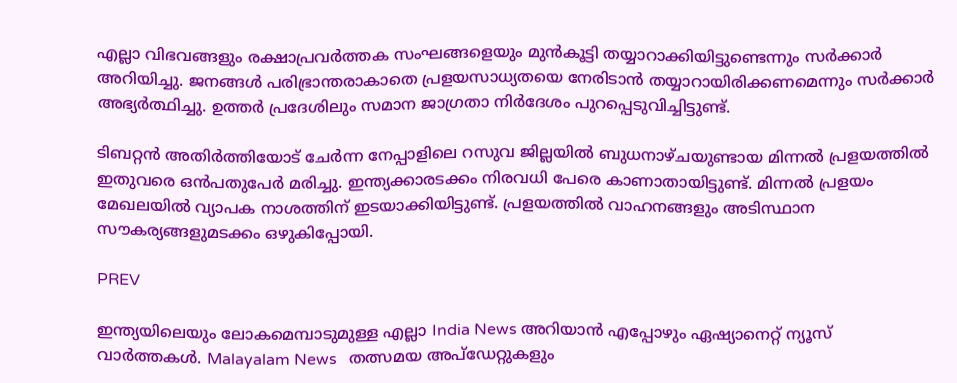എല്ലാ വിഭവങ്ങളും രക്ഷാപ്രവർത്തക സംഘങ്ങളെയും മുൻകൂട്ടി തയ്യാറാക്കിയിട്ടുണ്ടെന്നും സ‍‍ർക്കാ‍ർ അറിയിച്ചു. ജനങ്ങൾ പരിഭ്രാന്തരാകാതെ പ്രളയസാധ്യതയെ നേരിടാൻ തയ്യാറായിരിക്കണമെന്നും സർക്കാർ അഭ്യർത്ഥിച്ചു. ഉത്തർ പ്രദേശിലും സമാന ജാഗ്രതാ നിർദേശം പുറപ്പെടുവിച്ചിട്ടുണ്ട്.

ടിബറ്റൻ അതിർത്തിയോട് ചേർന്ന നേപ്പാളിലെ റസുവ ജില്ലയിൽ ബുധനാഴ്ചയുണ്ടായ മിന്നൽ പ്രളയത്തിൽ ഇതുവരെ ഒൻപതുപേർ മരിച്ചു. ഇന്ത്യക്കാരടക്കം നിരവധി പേരെ കാണാതായിട്ടുണ്ട്. മിന്നൽ പ്രളയം മേഖലയിൽ വ്യാപക നാശത്തിന് ഇടയാക്കിയിട്ടുണ്ട്. പ്രളയത്തിൽ വാഹനങ്ങളും അടിസ്ഥാന സൗകര്യങ്ങളുമടക്കം ഒഴുകിപ്പോയി.

PREV

ഇന്ത്യയിലെയും ലോകമെമ്പാടുമുള്ള എല്ലാ India News അറിയാൻ എപ്പോഴും ഏഷ്യാനെറ്റ് ന്യൂസ് വാർത്തകൾ. Malayalam News   തത്സമയ അപ്‌ഡേറ്റുകളും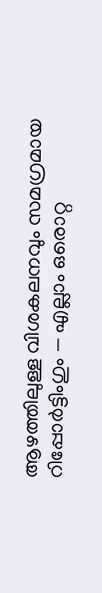ആഴത്തിലുള്ള വിശകലനവും സമഗ്രമായ റിപ്പോർട്ടിംഗും — എല്ലാം ഒരൊറ്റ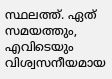സ്ഥലത്ത്. ഏത് സമയത്തും, എവിടെയും വിശ്വസനീയമായ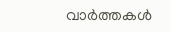വാർത്തകൾ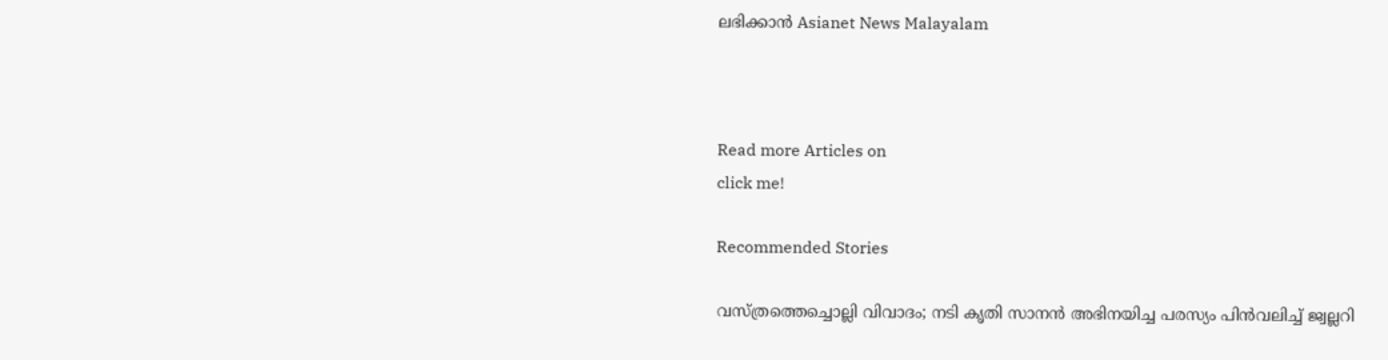ലഭിക്കാൻ Asianet News Malayalam



Read more Articles on
click me!

Recommended Stories

വസ്ത്രത്തെച്ചൊല്ലി വിവാദം; നടി കൃതി സാനൻ അഭിനയിച്ച പരസ്യം പിൻവലിച്ച് ജ്വല്ലറി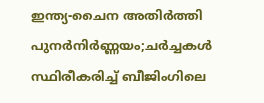ഇന്ത്യ-ചൈന അതിർത്തി പുനർനിർണ്ണയം;ചർച്ചകൾ സ്ഥിരീകരിച്ച് ബീജിംഗിലെ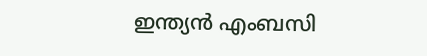ഇന്ത്യൻ എംബസി